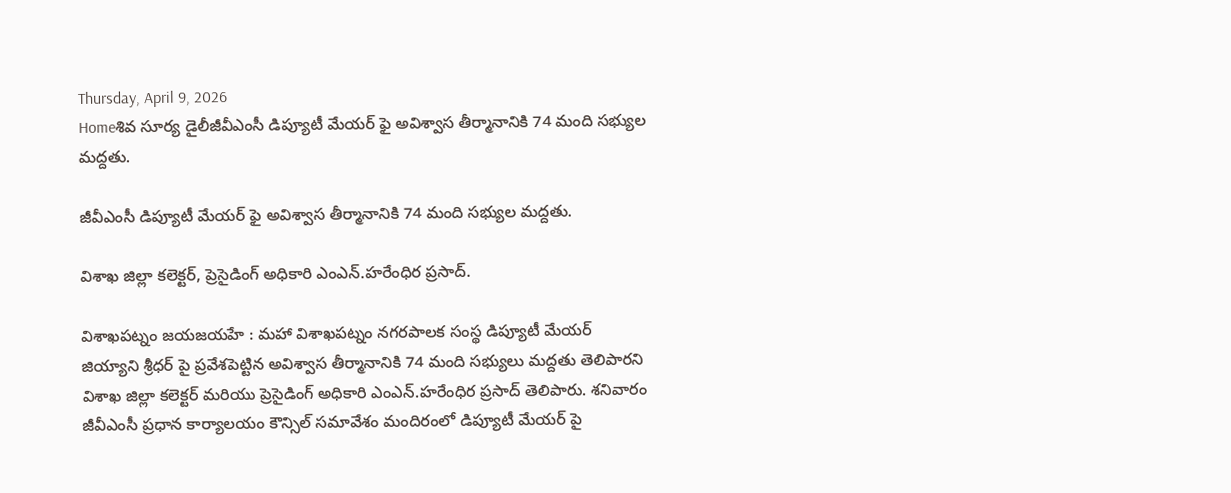Thursday, April 9, 2026
Homeశివ సూర్య డైలీజీవీఎంసీ డిప్యూటీ మేయర్ ఫై అవిశ్వాస తీర్మానానికి 74 మంది సభ్యుల మద్దతు.

జీవీఎంసీ డిప్యూటీ మేయర్ ఫై అవిశ్వాస తీర్మానానికి 74 మంది సభ్యుల మద్దతు.

విశాఖ జిల్లా కలెక్టర్, ప్రెసైడింగ్ అధికారి ఎంఎన్.హరేంధిర ప్రసాద్.

విశాఖపట్నం జయజయహే : మహా విశాఖపట్నం నగరపాలక సంస్థ డిప్యూటీ మేయర్ జియ్యాని శ్రీధర్ పై ప్రవేశపెట్టిన అవిశ్వాస తీర్మానానికి 74 మంది సభ్యులు మద్దతు తెలిపారని విశాఖ జిల్లా కలెక్టర్ మరియు ప్రెసైడింగ్ అధికారి ఎంఎన్.హరేంధిర ప్రసాద్ తెలిపారు. శనివారం జీవీఎంసీ ప్రధాన కార్యాలయం కౌన్సిల్ సమావేశం మందిరంలో డిప్యూటీ మేయర్ పై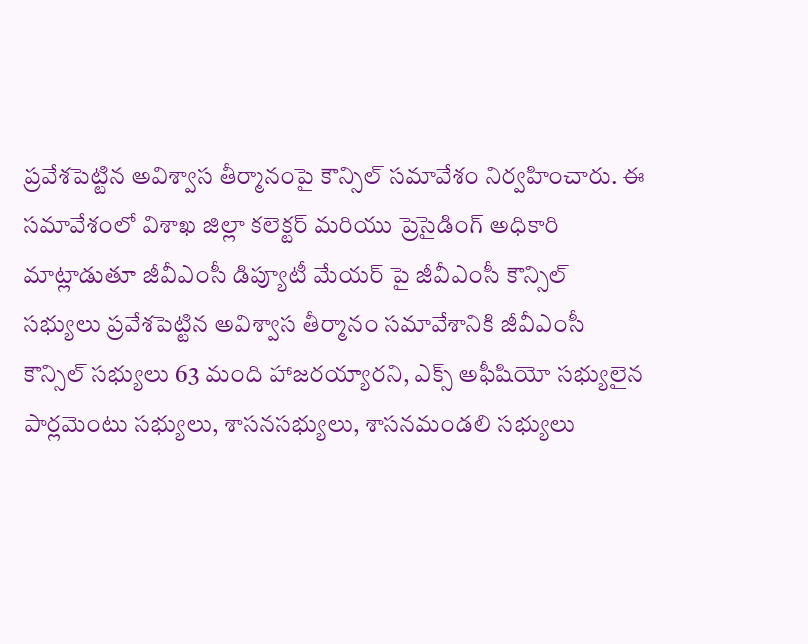ప్రవేశపెట్టిన అవిశ్వాస తీర్మానంపై కౌన్సిల్ సమావేశం నిర్వహించారు. ఈ సమావేశంలో విశాఖ జిల్లా కలెక్టర్ మరియు ప్రెసైడింగ్ అధికారి మాట్లాడుతూ జీవీఎంసీ డిప్యూటీ మేయర్ పై జీవీఎంసీ కౌన్సిల్ సభ్యులు ప్రవేశపెట్టిన అవిశ్వాస తీర్మానం సమావేశానికి జీవీఎంసీ కౌన్సిల్ సభ్యులు 63 మంది హాజరయ్యారని, ఎక్స్ అఫీషియో సభ్యులైన పార్లమెంటు సభ్యులు, శాసనసభ్యులు, శాసనమండలి సభ్యులు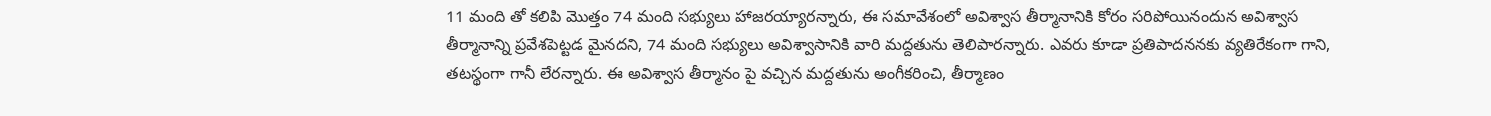11 మంది తో కలిపి మొత్తం 74 మంది సభ్యులు హాజరయ్యారన్నారు, ఈ సమావేశంలో అవిశ్వాస తీర్మానానికి కోరం సరిపోయినందున అవిశ్వాస తీర్మానాన్ని ప్రవేశపెట్టడ మైనదని, 74 మంది సభ్యులు అవిశ్వాసానికి వారి మద్దతును తెలిపారన్నారు. ఎవరు కూడా ప్రతిపాదననకు వ్యతిరేకంగా గాని, తటస్థంగా గానీ లేరన్నారు. ఈ అవిశ్వాస తీర్మానం పై వచ్చిన మద్దతును అంగీకరించి, తీర్మాణం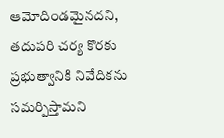ఆమోదిండమైనదని, తదుపరి చర్య కొరకు ప్రభుత్వానికి నివేదికను సమర్పిస్తామని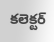కలెక్టర్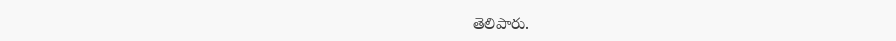తెలిపారు.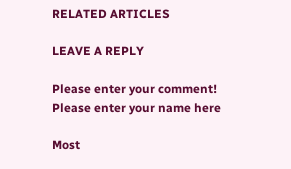RELATED ARTICLES

LEAVE A REPLY

Please enter your comment!
Please enter your name here

Most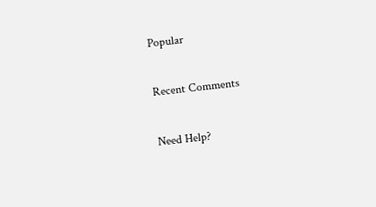Popular

Recent Comments

Need Help?